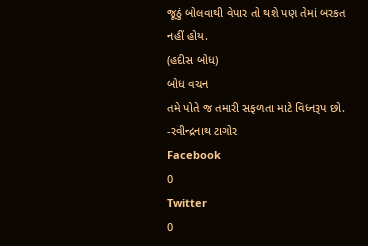જૂઠું બોલવાથી વેપાર તો થશે પણ તેમાં બરકત નહીં હોય.
(હદીસ બોધ)
બોધ વચન
તમે પોતે જ તમારી સફળતા માટે વિધ્નરૂપ છો.
-રવીન્દ્રનાથ ટાગોર
Facebook
0
Twitter
0